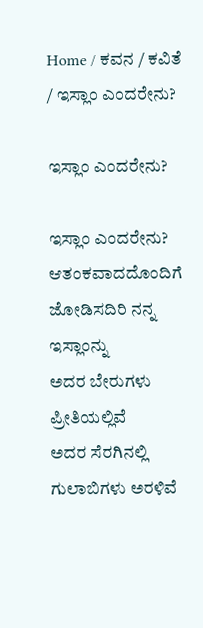Home / ಕವನ / ಕವಿತೆ / ಇಸ್ಲಾಂ ಎಂದರೇನು?

ಇಸ್ಲಾಂ ಎಂದರೇನು?

ಇಸ್ಲಾಂ ಎಂದರೇನು?
ಆತಂಕವಾದದೊಂದಿಗೆ
ಜೋಡಿಸದಿರಿ ನನ್ನ ಇಸ್ಲಾಂನ್ನು
ಅದರ ಬೇರುಗಳು ಪ್ರೀತಿಯಲ್ಲಿವೆ
ಅದರ ಸೆರಗಿನಲ್ಲಿ
ಗುಲಾಬಿಗಳು ಅರಳಿವೆ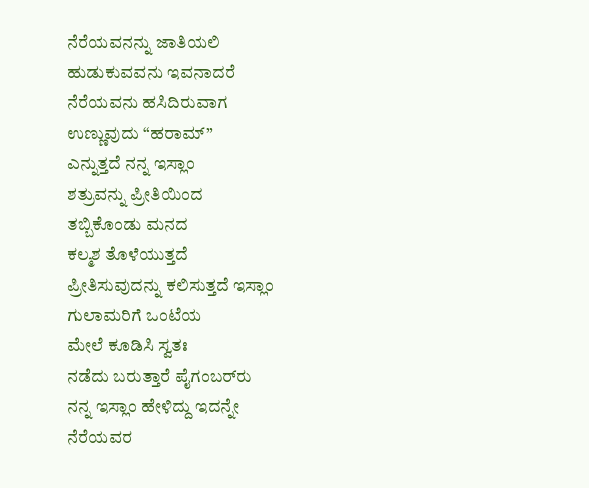ನೆರೆಯವನನ್ನು ಜಾತಿಯಲಿ
ಹುಡುಕುವವನು ಇವನಾದರೆ
ನೆರೆಯವನು ಹಸಿದಿರುವಾಗ
ಉಣ್ಣುವುದು “ಹರಾಮ್”
ಎನ್ನುತ್ತದೆ ನನ್ನ ಇಸ್ಲಾಂ
ಶತ್ರುವನ್ನು ಪ್ರೀತಿಯಿಂದ
ತಬ್ಬಿಕೊಂಡು ಮನದ
ಕಲ್ಮಶ ತೊಳೆಯುತ್ತದೆ
ಪ್ರೀತಿಸುವುದನ್ನು ಕಲಿಸುತ್ತದೆ ಇಸ್ಲಾಂ
ಗುಲಾಮರಿಗೆ ಒಂಟೆಯ
ಮೇಲೆ ಕೂಡಿಸಿ ಸ್ವತಃ
ನಡೆದು ಬರುತ್ತಾರೆ ಪೈಗಂಬರ್‌ರು
ನನ್ನ ಇಸ್ಲಾಂ ಹೇಳಿದ್ದು ಇದನ್ನೇ
ನೆರೆಯವರ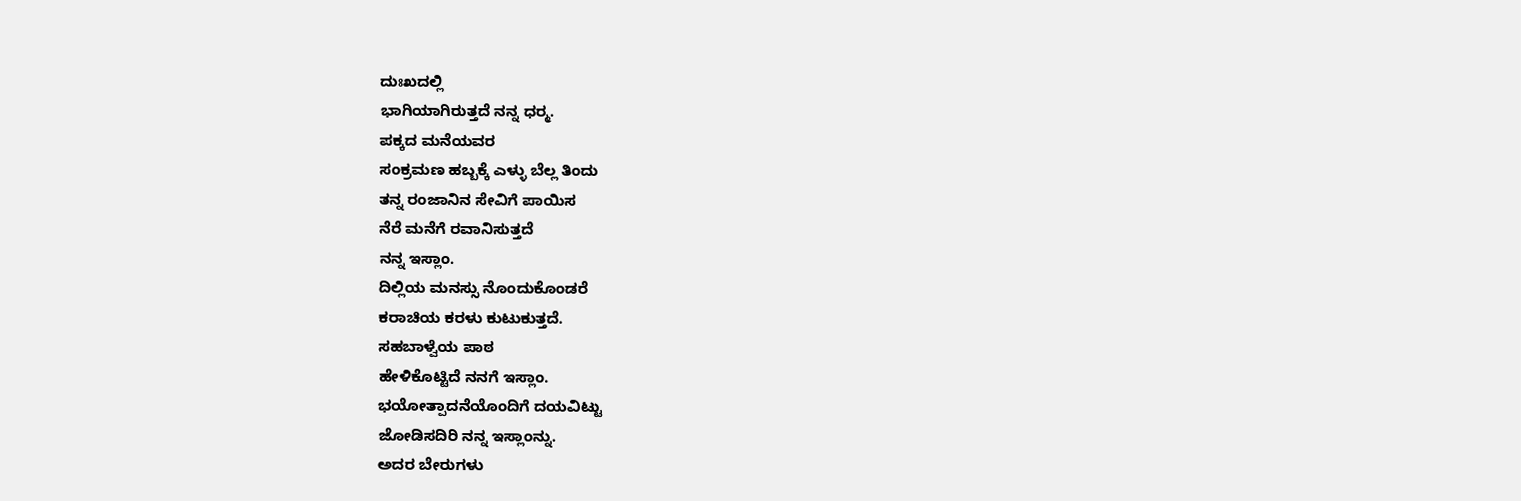ದುಃಖದಲ್ಲಿ
ಭಾಗಿಯಾಗಿರುತ್ತದೆ ನನ್ನ ಧರ್‍ಮ.
ಪಕ್ಕದ ಮನೆಯವರ
ಸಂಕ್ರಮಣ ಹಬ್ಬಕ್ಕೆ ಎಳ್ಳು ಬೆಲ್ಲ ತಿಂದು
ತನ್ನ ರಂಜಾನಿನ ಸೇವಿಗೆ ಪಾಯಿಸ
ನೆರೆ ಮನೆಗೆ ರವಾನಿಸುತ್ತದೆ
ನನ್ನ ಇಸ್ಲಾಂ.
ದಿಲ್ಲಿಯ ಮನಸ್ಸು ನೊಂದುಕೊಂಡರೆ
ಕರಾಚಿಯ ಕರಳು ಕುಟುಕುತ್ತದೆ.
ಸಹಬಾಳ್ವೆಯ ಪಾಠ
ಹೇಳಿಕೊಟ್ಟಿದೆ ನನಗೆ ಇಸ್ಲಾಂ.
ಭಯೋತ್ಪಾದನೆಯೊಂದಿಗೆ ದಯವಿಟ್ಟು
ಜೋಡಿಸದಿರಿ ನನ್ನ ಇಸ್ಲಾಂನ್ನು.
ಅದರ ಬೇರುಗಳು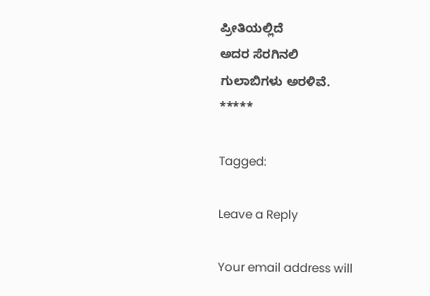ಪ್ರೀತಿಯಲ್ಲಿದೆ
ಅದರ ಸೆರಗಿನಲಿ
ಗುಲಾಬಿಗಳು ಅರಳಿವೆ.
*****

Tagged:

Leave a Reply

Your email address will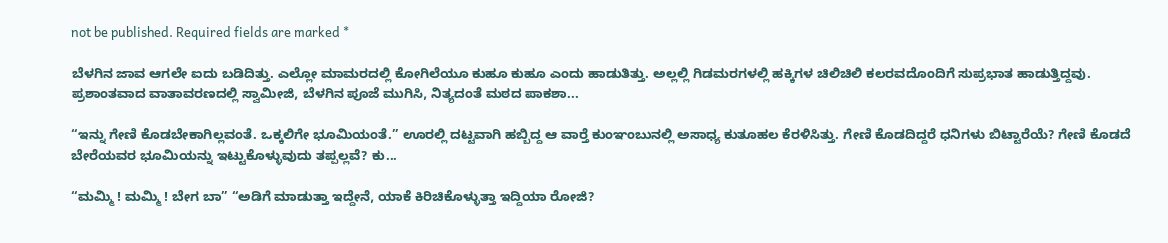not be published. Required fields are marked *

ಬೆಳಗಿನ ಜಾವ ಆಗಲೇ ಐದು ಬಡಿದಿತ್ತು. ಎಲ್ಲೋ ಮಾಮರದಲ್ಲಿ ಕೋಗಿಲೆಯೂ ಕುಹೂ ಕುಹೂ ಎಂದು ಹಾಡುತಿತ್ತು. ಅಲ್ಲಲ್ಲಿ ಗಿಡಮರಗಳಲ್ಲಿ ಹಕ್ಕಿಗಳ ಚಿಲಿಚಿಲಿ ಕಲರವದೊಂದಿಗೆ ಸುಪ್ರಭಾತ ಹಾಡುತ್ತಿದ್ದವು. ಪ್ರಶಾಂತವಾದ ವಾತಾವರಣದಲ್ಲಿ ಸ್ವಾಮೀಜಿ, ಬೆಳಗಿನ ಪೂಜೆ ಮುಗಿಸಿ, ನಿತ್ಯದಂತೆ ಮಠದ ಪಾಕಶಾ...

“ಇನ್ನು ಗೇಣಿ ಕೊಡಬೇಕಾಗಿಲ್ಲವಂತೆ. ಒಕ್ಕಲಿಗೇ ಭೂಮಿಯಂತೆ.” ಊರಲ್ಲಿ ದಟ್ಟವಾಗಿ ಹಬ್ಬಿದ್ದ ಆ ವಾರ್‍ತೆ ಕುಂಞಂಬುನಲ್ಲಿ ಅಸಾಧ್ಯ ಕುತೂಹಲ ಕೆರಳಿಸಿತ್ತು. ಗೇಣಿ ಕೊಡದಿದ್ದರೆ ಧನಿಗಳು ಬಿಟ್ಟಾರೆಯೆ? ಗೇಣಿ ಕೊಡದೆ ಬೇರೆಯವರ ಭೂಮಿಯನ್ನು ಇಟ್ಟುಕೊಳ್ಳುವುದು ತಪ್ಪಲ್ಲವೆ? ಕು...

“ಮಮ್ಮಿ ! ಮಮ್ಮಿ ! ಬೇಗ ಬಾ” “ಅಡಿಗೆ ಮಾಡುತ್ತಾ ಇದ್ದೇನೆ, ಯಾಕೆ ಕಿರಿಚಿಕೊಳ್ಳುತ್ತಾ ಇದ್ದಿಯಾ ರೋಜಿ?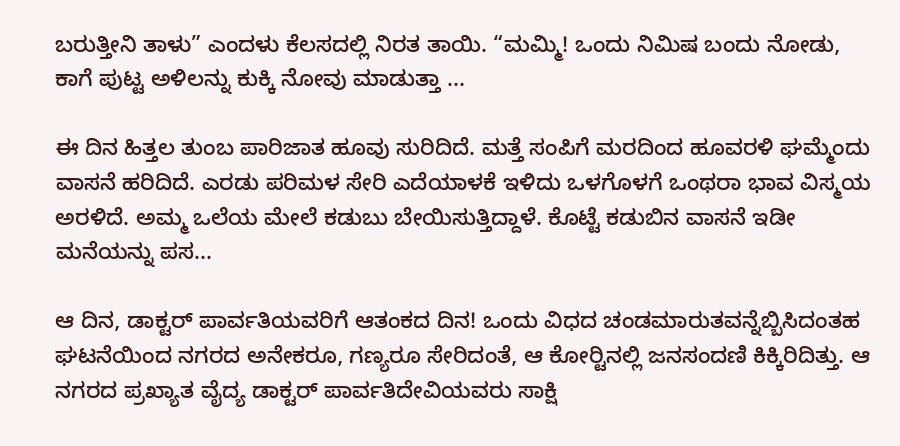ಬರುತ್ತೀನಿ ತಾಳು” ಎಂದಳು ಕೆಲಸದಲ್ಲಿ ನಿರತ ತಾಯಿ. “ಮಮ್ಮಿ! ಒಂದು ನಿಮಿಷ ಬಂದು ನೋಡು, ಕಾಗೆ ಪುಟ್ಟ ಅಳಿಲನ್ನು ಕುಕ್ಕಿ ನೋವು ಮಾಡುತ್ತಾ ...

ಈ ದಿನ ಹಿತ್ತಲ ತುಂಬ ಪಾರಿಜಾತ ಹೂವು ಸುರಿದಿದೆ. ಮತ್ತೆ ಸಂಪಿಗೆ ಮರದಿಂದ ಹೂವರಳಿ ಘಮ್ಮೆಂದು ವಾಸನೆ ಹರಿದಿದೆ. ಎರಡು ಪರಿಮಳ ಸೇರಿ ಎದೆಯಾಳಕೆ ಇಳಿದು ಒಳಗೊಳಗೆ ಒಂಥರಾ ಭಾವ ವಿಸ್ಮಯ ಅರಳಿದೆ. ಅಮ್ಮ ಒಲೆಯ ಮೇಲೆ ಕಡುಬು ಬೇಯಿಸುತ್ತಿದ್ದಾಳೆ. ಕೊಟ್ಟೆ ಕಡುಬಿನ ವಾಸನೆ ಇಡೀ ಮನೆಯನ್ನು ಪಸ...

ಆ ದಿನ, ಡಾಕ್ಟರ್ ಪಾರ್ವತಿಯವರಿಗೆ ಆತಂಕದ ದಿನ! ಒಂದು ವಿಧದ ಚಂಡಮಾರುತವನ್ನೆಬ್ಬಿಸಿದಂತಹ ಘಟನೆಯಿಂದ ನಗರದ ಅನೇಕರೂ, ಗಣ್ಯರೂ ಸೇರಿದಂತೆ, ಆ ಕೋರ್‍ಟಿನಲ್ಲಿ ಜನಸಂದಣಿ ಕಿಕ್ಕಿರಿದಿತ್ತು. ಆ ನಗರದ ಪ್ರಖ್ಯಾತ ವೈದ್ಯ ಡಾಕ್ಟರ್ ಪಾರ್ವತಿದೇವಿಯವರು ಸಾಕ್ಷಿ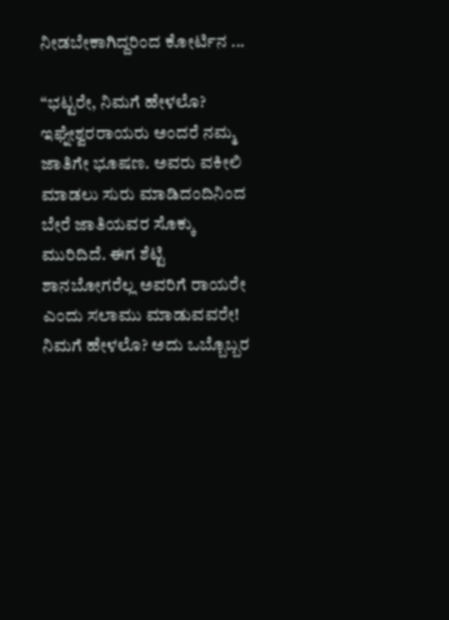ನೀಡಬೇಕಾಗಿದ್ದರಿಂದ ಕೋರ್ಟಿನ ...

“ಭಟ್ಟರೇ, ನಿಮಗೆ ಹೇಳಲೊ? ಇಘ್ನೇಶ್ವರರಾಯರು ಅಂದರೆ ನಮ್ಮ ಜಾತಿಗೇ ಭೂಷಣ. ಅವರು ವಕೀಲಿ ಮಾಡಲು ಸುರು ಮಾಡಿದಂದಿನಿಂದ ಬೇರೆ ಜಾತಿಯವರ ಸೊಕ್ಕು ಮುರಿದಿದೆ. ಈಗ ಶೆಟ್ಟಿ ಶಾನಬೋಗರೆಲ್ಲ ಅವರಿಗೆ ರಾಯರೇ ಎಂದು ಸಲಾಮು ಮಾಡುವವರೇ! ನಿಮಗೆ ಹೇಳಲೊ? ಅದು ಒಬ್ಬೊಬ್ಬರ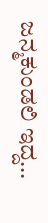ಜನ್ಮಕುಂಡಲಿ ಇದ್ದ...